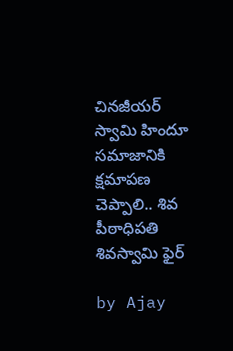చినజీయర్ స్వామి హిందూ సమాజానికి క్షమాపణ చెప్పాలి.. శివ పీఠాధిపతి శివస్వామి ఫైర్

by Ajay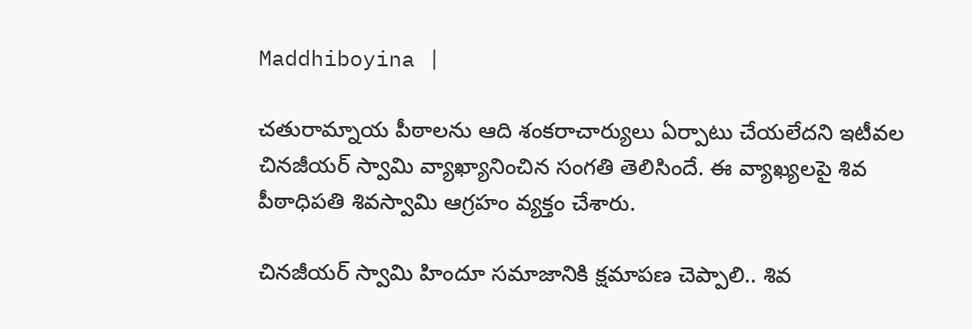Maddhiboyina |

చతురామ్నాయ పీఠాలను ఆది శంకరాచార్యులు ఏర్పాటు చేయలేదని ఇటీవల చినజీయర్ స్వామి వ్యాఖ్యానించిన సంగతి తెలిసిందే. ఈ వ్యాఖ్యలపై శివ పీఠాధిపతి శివస్వామి ఆగ్రహం వ్యక్తం చేశారు.

చినజీయర్ స్వామి హిందూ సమాజానికి క్షమాపణ చెప్పాలి.. శివ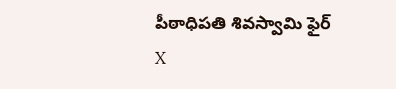పీఠాధిపతి శివస్వామి ఫైర్
X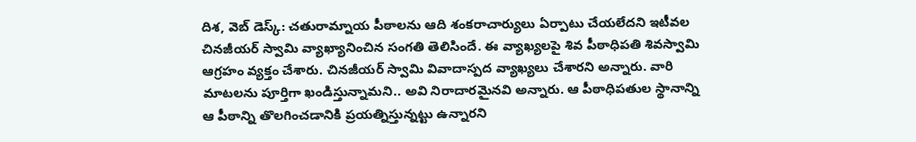దిశ, వెబ్ డెస్క్: చతురామ్నాయ పీఠాలను ఆది శంకరాచార్యులు ఏర్పాటు చేయలేదని ఇటీవల చినజీయర్ స్వామి వ్యాఖ్యానించిన సంగతి తెలిసిందే. ఈ వ్యాఖ్యలపై శివ పీఠాధిపతి శివస్వామి ఆగ్రహం వ్యక్తం చేశారు. చినజీయర్ స్వామి వివాదాస్పద వ్యాఖ్యలు చేశారని అన్నారు. వారి మాటలను పూర్తిగా ఖండిస్తున్నామని.. అవి నిరాదారమైనవి అన్నారు. ఆ పీఠాధిపతుల స్థానాన్ని ఆ పీఠాన్ని తొలగించడానికి ప్రయత్నిస్తున్నట్టు ఉన్నారని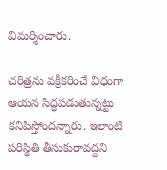విమర్శించారు.

చరిత్రను వక్రీకరించే విధంగా ఆయన సిద్ధపడుతున్నట్టు కనిపిస్తోందన్నారు. ఇలాంటి పరిస్థితి తీసుకురావద్దని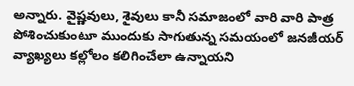అన్నారు. వైష్ణవులు, శైవులు కానీ సమాజంలో వారి వారి పాత్ర పోశించుకుంటూ ముందుకు సాగుతున్న సమయంలో జనజీయర్ వ్యాఖ్యలు కల్లోలం క‌లిగించేలా ఉన్నాయ‌ని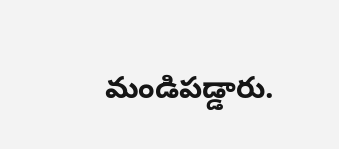మండిప‌డ్డారు.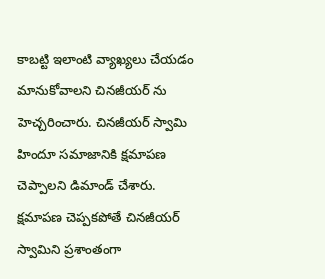కాబ‌ట్టి ఇలాంటి వ్యాఖ్య‌లు చేయ‌డం మానుకోవాల‌ని చినజీయ‌ర్ ను హెచ్చ‌రించారు. చిన‌జీయర్ స్వామి హిందూ సమాజానికి క్ష‌మాప‌ణ చెప్పాల‌ని డిమాండ్ చేశారు. క్షమాపణ చెప్పకపోతే చినజీయర్ స్వామిని ప్రశాంతంగా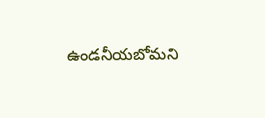ఉండనీయబోమ‌ని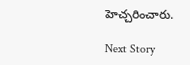హెచ్చ‌రించారు.

Next Story